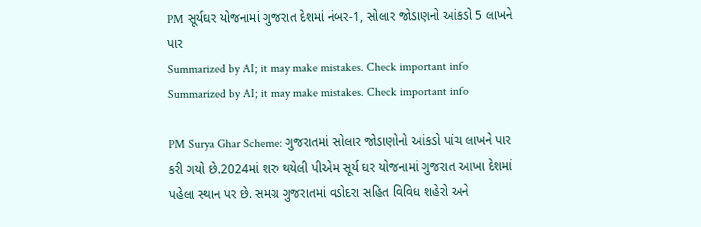PM સૂર્યઘર યોજનામાં ગુજરાત દેશમાં નંબર-1, સોલાર જોડાણનો આંકડો 5 લાખને પાર
Summarized by AI; it may make mistakes. Check important info
Summarized by AI; it may make mistakes. Check important info

PM Surya Ghar Scheme: ગુજરાતમાં સોલાર જોડાણોનો આંકડો પાંચ લાખને પાર કરી ગયો છે.2024માં શરુ થયેલી પીએમ સૂર્ય ઘર યોજનામાં ગુજરાત આખા દેશમાં પહેલા સ્થાન પર છે. સમગ્ર ગુજરાતમાં વડોદરા સહિત વિવિધ શહેરો અને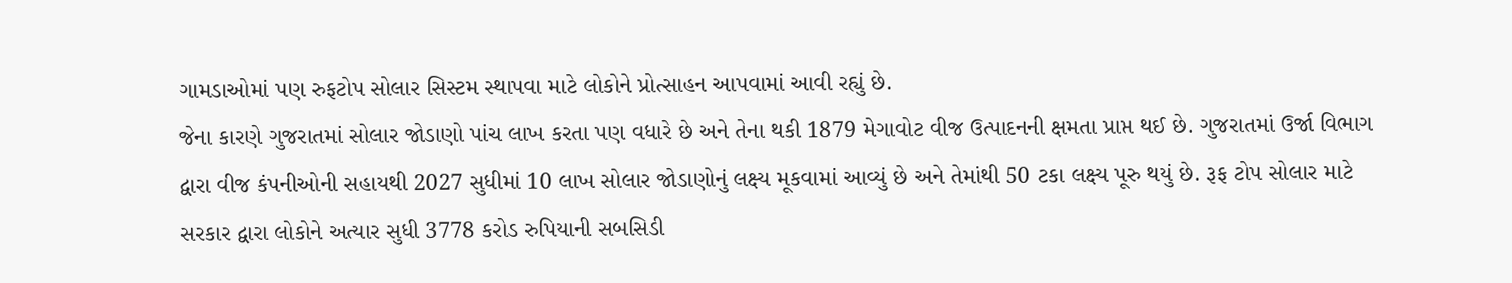ગામડાઓમાં પણ રુફટોપ સોલાર સિસ્ટમ સ્થાપવા માટે લોકોને પ્રોત્સાહન આપવામાં આવી રહ્યું છે.
જેના કારણે ગુજરાતમાં સોલાર જોડાણો પાંચ લાખ કરતા પણ વધારે છે અને તેના થકી 1879 મેગાવોટ વીજ ઉત્પાદનની ક્ષમતા પ્રાપ્ત થઈ છે. ગુજરાતમાં ઉર્જા વિભાગ દ્વારા વીજ કંપનીઓની સહાયથી 2027 સુધીમાં 10 લાખ સોલાર જોડાણોનું લક્ષ્ય મૂકવામાં આવ્યું છે અને તેમાંથી 50 ટકા લક્ષ્ય પૂરુ થયું છે. રૂફ ટોપ સોલાર માટે સરકાર દ્વારા લોકોને અત્યાર સુધી 3778 કરોડ રુપિયાની સબસિડી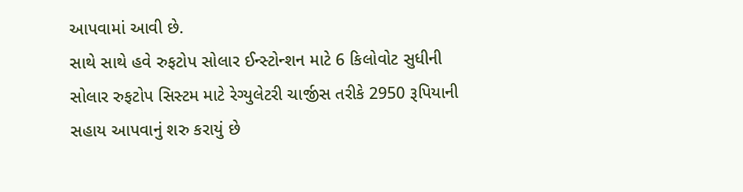આપવામાં આવી છે.
સાથે સાથે હવે રુફટોપ સોલાર ઈન્સ્ટોન્શન માટે 6 કિલોવોટ સુધીની સોલાર રુફટોપ સિસ્ટમ માટે રેગ્યુલેટરી ચાર્જીસ તરીકે 2950 રૂપિયાની સહાય આપવાનું શરુ કરાયું છે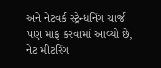અને નેટવર્ક સ્ટ્રેન્ધનિંગ ચાર્જ પણ માફ કરવામાં આવ્યો છે, નેટ મીટરિંગ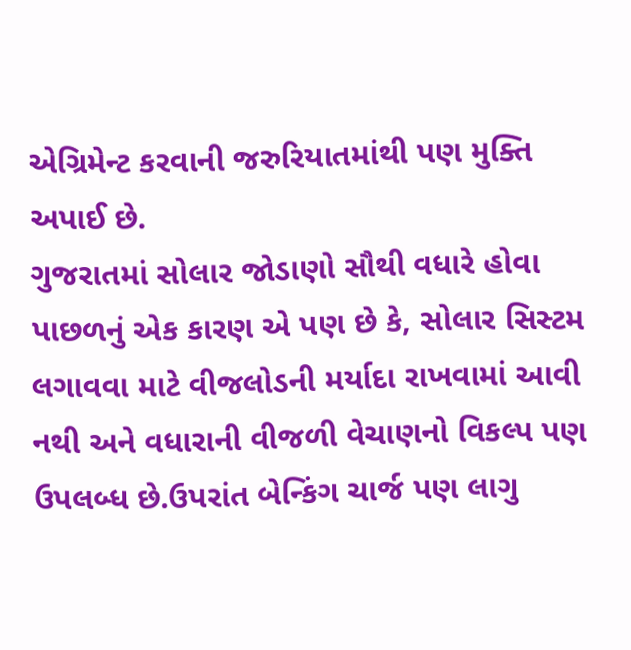એગ્રિમેન્ટ કરવાની જરુરિયાતમાંથી પણ મુક્તિ અપાઈ છે.
ગુજરાતમાં સોલાર જોડાણો સૌથી વધારે હોવા પાછળનું એક કારણ એ પણ છે કે, સોલાર સિસ્ટમ લગાવવા માટે વીજલોડની મર્યાદા રાખવામાં આવી નથી અને વધારાની વીજળી વેચાણનો વિકલ્પ પણ ઉપલબ્ધ છે.ઉપરાંત બેન્કિંગ ચાર્જ પણ લાગુ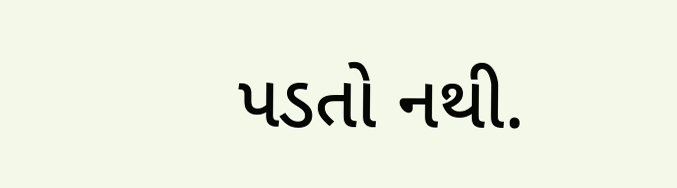પડતો નથી.